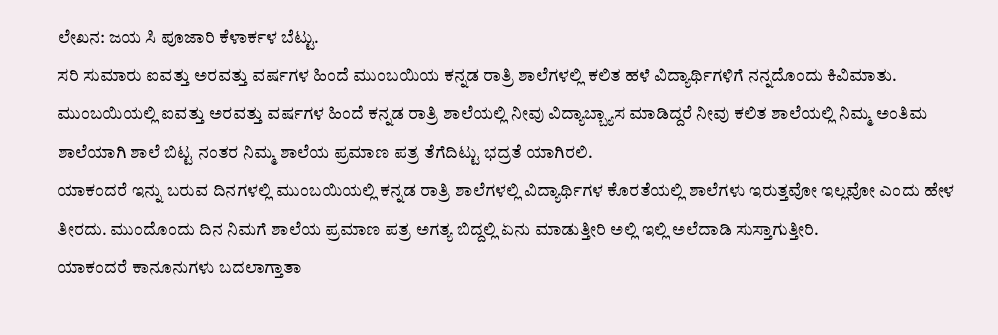ಲೇಖನ: ಜಯ ಸಿ ಪೂಜಾರಿ ಕೆಳಾರ್ಕಳ ಬೆಟ್ಟು.
ಸರಿ ಸುಮಾರು ಐವತ್ತು ಅರವತ್ತು ವರ್ಷಗಳ ಹಿಂದೆ ಮುಂಬಯಿಯ ಕನ್ನಡ ರಾತ್ರಿ ಶಾಲೆಗಳಲ್ಲಿ ಕಲಿತ ಹಳೆ ವಿದ್ಯಾರ್ಥಿಗಳಿಗೆ ನನ್ನದೊಂದು ಕಿವಿಮಾತು.
ಮುಂಬಯಿಯಲ್ಲಿ ಐವತ್ತು ಅರವತ್ತು ವರ್ಷಗಳ ಹಿಂದೆ ಕನ್ನಡ ರಾತ್ರಿ ಶಾಲೆಯಲ್ಲಿ ನೀವು ವಿದ್ಯಾಬ್ಬ್ಯಾಸ ಮಾಡಿದ್ದರೆ ನೀವು ಕಲಿತ ಶಾಲೆಯಲ್ಲಿ ನಿಮ್ಮ ಅಂತಿಮ ಶಾಲೆಯಾಗಿ ಶಾಲೆ ಬಿಟ್ಟ ನಂತರ ನಿಮ್ಮ ಶಾಲೆಯ ಪ್ರಮಾಣ ಪತ್ರ ತೆಗೆದಿಟ್ಟು ಭದ್ರತೆ ಯಾಗಿರಲಿ.
ಯಾಕಂದರೆ ಇನ್ನು ಬರುವ ದಿನಗಳಲ್ಲಿ ಮುಂಬಯಿಯಲ್ಲಿ ಕನ್ನಡ ರಾತ್ರಿ ಶಾಲೆಗಳಲ್ಲಿ ವಿದ್ಯಾರ್ಥಿಗಳ ಕೊರತೆಯಲ್ಲಿ ಶಾಲೆಗಳು ಇರುತ್ತವೋ ಇಲ್ಲವೋ ಎಂದು ಹೇಳ ತೀರದು. ಮುಂದೊಂದು ದಿನ ನಿಮಗೆ ಶಾಲೆಯ ಪ್ರಮಾಣ ಪತ್ರ ಅಗತ್ಯ ಬಿದ್ದಲ್ಲಿ ಏನು ಮಾಡುತ್ತೀರಿ ಅಲ್ಲಿ ಇಲ್ಲಿ ಅಲೆದಾಡಿ ಸುಸ್ತಾಗುತ್ತೀರಿ.
ಯಾಕಂದರೆ ಕಾನೂನುಗಳು ಬದಲಾಗ್ತಾತಾ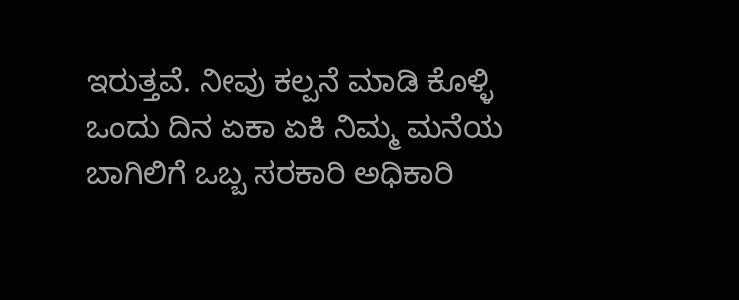ಇರುತ್ತವೆ. ನೀವು ಕಲ್ಪನೆ ಮಾಡಿ ಕೊಳ್ಳಿ ಒಂದು ದಿನ ಏಕಾ ಏಕಿ ನಿಮ್ಮ ಮನೆಯ ಬಾಗಿಲಿಗೆ ಒಬ್ಬ ಸರಕಾರಿ ಅಧಿಕಾರಿ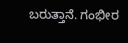ಬರುತ್ತಾನೆ. ಗಂಭೀರ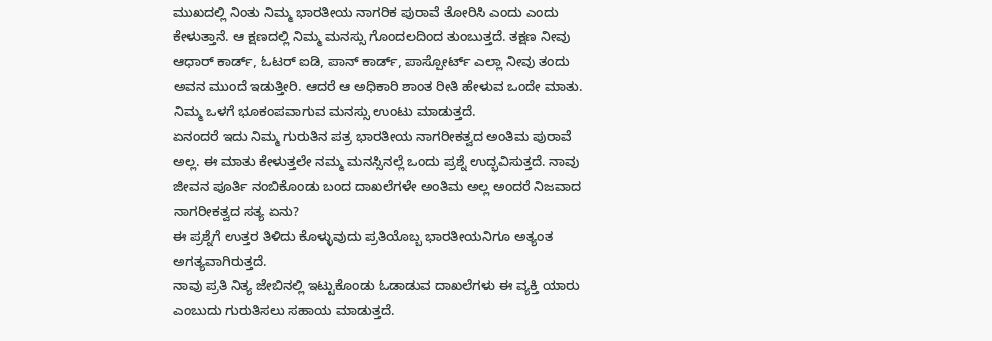ಮುಖದಲ್ಲಿ ನಿಂತು ನಿಮ್ಮ ಭಾರತೀಯ ನಾಗರಿಕ ಪುರಾವೆ ತೋರಿಸಿ ಎಂದು ಎಂದು ಕೇಳುತ್ತಾನೆ. ಆ ಕ್ಷಣದಲ್ಲಿ ನಿಮ್ಮ ಮನಸ್ಸು ಗೊಂದಲದಿಂದ ತುಂಬುತ್ತದೆ. ತಕ್ಷಣ ನೀವು ಆಧಾರ್ ಕಾರ್ಡ್, ಓಟರ್ ಐಡಿ, ಪಾನ್ ಕಾರ್ಡ್, ಪಾಸ್ಪೋರ್ಟ್ ಎಲ್ಲಾ ನೀವು ತಂದು ಅವನ ಮುಂದೆ ಇಡುತ್ತೀರಿ. ಆದರೆ ಆ ಅಧಿಕಾರಿ ಶಾಂತ ರೀತಿ ಹೇಳುವ ಒಂದೇ ಮಾತು. ನಿಮ್ಮ ಒಳಗೆ ಭೂಕಂಪವಾಗುವ ಮನಸ್ಸು ಉಂಟು ಮಾಡುತ್ತದೆ.
ಏನಂದರೆ ಇದು ನಿಮ್ಮ ಗುರುತಿನ ಪತ್ರ ಭಾರತೀಯ ನಾಗರೀಕತ್ವದ ಅಂತಿಮ ಪುರಾವೆ ಅಲ್ಲ. ಈ ಮಾತು ಕೇಳುತ್ತಲೇ ನಮ್ಮ ಮನಸ್ಸಿನಲ್ಲೆ ಒಂದು ಪ್ರಶ್ನೆ ಉದ್ಭವಿಸುತ್ತದೆ. ನಾವು ಜೀವನ ಪೂರ್ತಿ ನಂಬಿಕೊಂಡು ಬಂದ ದಾಖಲೆಗಳೇ ಅಂತಿಮ ಅಲ್ಲ ಅಂದರೆ ನಿಜವಾದ ನಾಗರೀಕತ್ವದ ಸತ್ಯ ಏನು?
ಈ ಪ್ರಶ್ನೆಗೆ ಉತ್ತರ ತಿಳಿದು ಕೊಳ್ಳುವುದು ಪ್ರತಿಯೊಬ್ಬ ಭಾರತೀಯನಿಗೂ ಅತ್ಯಂತ ಅಗತ್ಯವಾಗಿರುತ್ತದೆ.
ನಾವು ಪ್ರತಿ ನಿತ್ಯ ಜೇಬಿನಲ್ಲಿ ಇಟ್ಟುಕೊಂಡು ಓಡಾಡುವ ದಾಖಲೆಗಳು ಈ ವ್ಯಕ್ತಿ ಯಾರು ಎಂಬುದು ಗುರುತಿಸಲು ಸಹಾಯ ಮಾಡುತ್ತದೆ.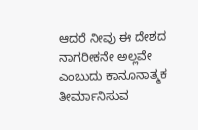ಆದರೆ ನೀವು ಈ ದೇಶದ ನಾಗರೀಕನೇ ಅಲ್ಲವೇ ಎಂಬುದು ಕಾನೂನಾತ್ಮಕ ತೀರ್ಮಾನಿಸುವ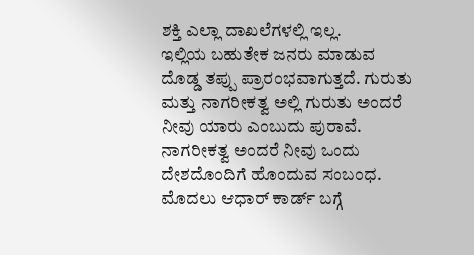ಶಕ್ತಿ ಎಲ್ಲಾ ದಾಖಲೆಗಳಲ್ಲಿ ಇಲ್ಲ.
ಇಲ್ಲಿಯ ಬಹುತೇಕ ಜನರು ಮಾಡುವ ದೊಡ್ಡ ತಪ್ಪು ಪ್ರಾರಂಭವಾಗುತ್ತದೆ. ಗುರುತು ಮತ್ತು ನಾಗರೀಕತ್ವ ಅಲ್ಲಿ ಗುರುತು ಅಂದರೆ ನೀವು ಯಾರು ಎಂಬುದು ಪುರಾವೆ. ನಾಗರೀಕತ್ವ ಅಂದರೆ ನೀವು ಒಂದು ದೇಶದೊಂದಿಗೆ ಹೊಂದುವ ಸಂಬಂಧ.
ಮೊದಲು ಆಧಾರ್ ಕಾರ್ಡ್ ಬಗ್ಗೆ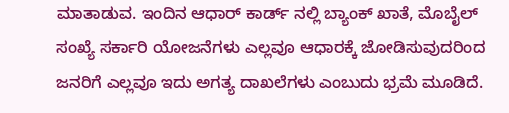ಮಾತಾಡುವ. ಇಂದಿನ ಆಧಾರ್ ಕಾರ್ಡ್ ನಲ್ಲಿ ಬ್ಯಾಂಕ್ ಖಾತೆ, ಮೊಬೈಲ್ ಸಂಖ್ಯೆ ಸರ್ಕಾರಿ ಯೋಜನೆಗಳು ಎಲ್ಲವೂ ಆಧಾರಕ್ಕೆ ಜೋಡಿಸುವುದರಿಂದ ಜನರಿಗೆ ಎಲ್ಲವೂ ಇದು ಅಗತ್ಯ ದಾಖಲೆಗಳು ಎಂಬುದು ಭ್ರಮೆ ಮೂಡಿದೆ.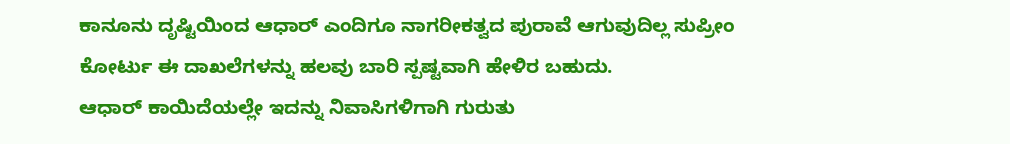ಕಾನೂನು ದೃಷ್ಟಿಯಿಂದ ಆಧಾರ್ ಎಂದಿಗೂ ನಾಗರೀಕತ್ವದ ಪುರಾವೆ ಆಗುವುದಿಲ್ಲ ಸುಪ್ರೀಂ ಕೋರ್ಟು ಈ ದಾಖಲೆಗಳನ್ನು ಹಲವು ಬಾರಿ ಸ್ಪಷ್ಟವಾಗಿ ಹೇಳಿರ ಬಹುದು.
ಆಧಾರ್ ಕಾಯಿದೆಯಲ್ಲೇ ಇದನ್ನು ನಿವಾಸಿಗಳಿಗಾಗಿ ಗುರುತು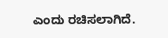ಎಂದು ರಚಿಸಲಾಗಿದೆ.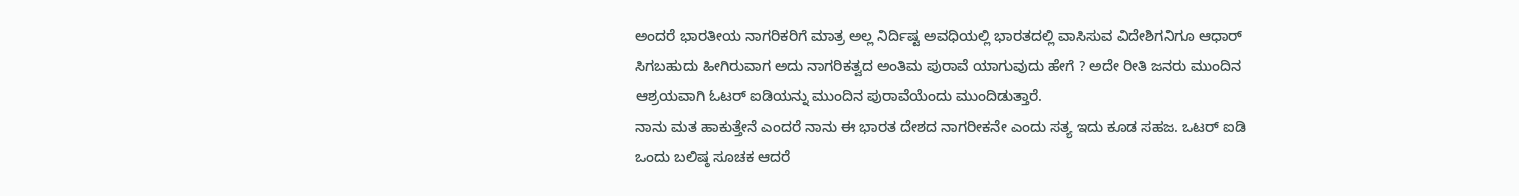ಅಂದರೆ ಭಾರತೀಯ ನಾಗರಿಕರಿಗೆ ಮಾತ್ರ ಅಲ್ಲ ನಿರ್ದಿಷ್ಟ ಅವಧಿಯಲ್ಲಿ ಭಾರತದಲ್ಲಿ ವಾಸಿಸುವ ವಿದೇಶಿಗನಿಗೂ ಆಧಾರ್ ಸಿಗಬಹುದು ಹೀಗಿರುವಾಗ ಅದು ನಾಗರಿಕತ್ವದ ಅಂತಿಮ ಪುರಾವೆ ಯಾಗುವುದು ಹೇಗೆ ? ಅದೇ ರೀತಿ ಜನರು ಮುಂದಿನ ಆಶ್ರಯವಾಗಿ ಓಟರ್ ಐಡಿಯನ್ನು ಮುಂದಿನ ಪುರಾವೆಯೆಂದು ಮುಂದಿಡುತ್ತಾರೆ.
ನಾನು ಮತ ಹಾಕುತ್ತೇನೆ ಎಂದರೆ ನಾನು ಈ ಭಾರತ ದೇಶದ ನಾಗರೀಕನೇ ಎಂದು ಸತ್ಯ ಇದು ಕೂಡ ಸಹಜ. ಒಟರ್ ಐಡಿ ಒಂದು ಬಲಿಷ್ಠ ಸೂಚಕ ಆದರೆ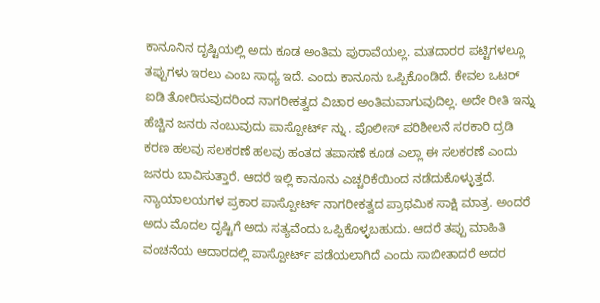ಕಾನೂನಿನ ದೃಷ್ಟಿಯಲ್ಲಿ ಅದು ಕೂಡ ಅಂತಿಮ ಪುರಾವೆಯಲ್ಲ. ಮತದಾರರ ಪಟ್ಟಿಗಳಲ್ಲೂ ತಪ್ಪುಗಳು ಇರಲು ಎಂಬ ಸಾಧ್ಯ ಇದೆ. ಎಂದು ಕಾನೂನು ಒಪ್ಪಿಕೊಂಡಿದೆ. ಕೇವಲ ಒಟರ್ ಐಡಿ ತೋರಿಸುವುದರಿಂದ ನಾಗರೀಕತ್ವದ ವಿಚಾರ ಅಂತಿಮವಾಗುವುದಿಲ್ಲ. ಅದೇ ರೀತಿ ಇನ್ನು ಹೆಚ್ಚಿನ ಜನರು ನಂಬುವುದು ಪಾಸ್ಪೋರ್ಟ್ ನ್ನು . ಪೊಲೀಸ್ ಪರಿಶೀಲನೆ ಸರಕಾರಿ ದ್ರಡಿ ಕರಣ ಹಲವು ಸಲಕರಣೆ ಹಲವು ಹಂತದ ತಪಾಸಣೆ ಕೂಡ ಎಲ್ಲಾ ಈ ಸಲಕರಣೆ ಎಂದು ಜನರು ಬಾವಿಸುತ್ತಾರೆ. ಆದರೆ ಇಲ್ಲಿ ಕಾನೂನು ಎಚ್ಚರಿಕೆಯಿಂದ ನಡೆದುಕೊಳ್ಳುತ್ತದೆ. ನ್ಯಾಯಾಲಯಗಳ ಪ್ರಕಾರ ಪಾಸ್ಪೋರ್ಟ್ ನಾಗರೀಕತ್ವದ ಪ್ರಾಥಮಿಕ ಸಾಕ್ಷಿ ಮಾತ್ರ. ಅಂದರೆ ಅದು ಮೊದಲ ದೃಷ್ಟಿಗೆ ಅದು ಸತ್ಯವೆಂದು ಒಪ್ಪಿಕೊಳ್ಳಬಹುದು. ಆದರೆ ತಪ್ಪು ಮಾಹಿತಿ ವಂಚನೆಯ ಆದಾರದಲ್ಲಿ ಪಾಸ್ಪೋರ್ಟ್ ಪಡೆಯಲಾಗಿದೆ ಎಂದು ಸಾಬೀತಾದರೆ ಅದರ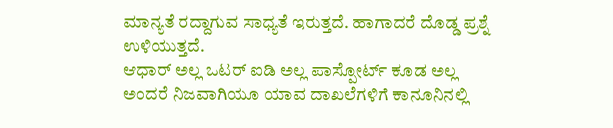ಮಾನ್ಯತೆ ರದ್ದಾಗುವ ಸಾಧ್ಯತೆ ಇರುತ್ತದೆ. ಹಾಗಾದರೆ ದೊಡ್ಡ ಪ್ರಶ್ನೆ ಉಳಿಯುತ್ತದೆ.
ಆಧಾರ್ ಅಲ್ಲ ಒಟರ್ ಐಡಿ ಅಲ್ಲ ಪಾಸ್ಪೋರ್ಟ್ ಕೂಡ ಅಲ್ಲ ಅಂದರೆ ನಿಜವಾಗಿಯೂ ಯಾವ ದಾಖಲೆಗಳಿಗೆ ಕಾನೂನಿನಲ್ಲಿ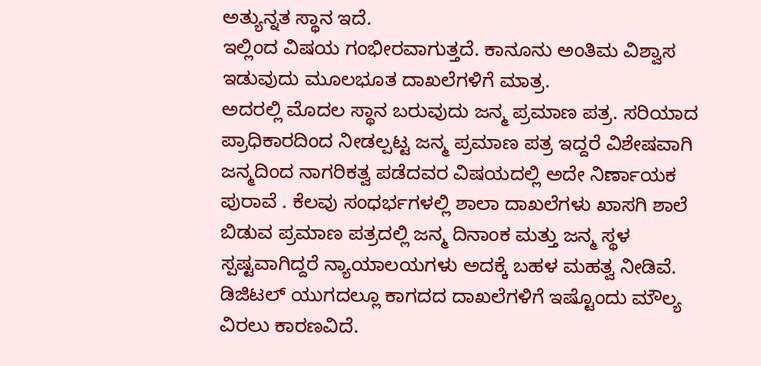ಅತ್ಯುನ್ನತ ಸ್ಥಾನ ಇದೆ.
ಇಲ್ಲಿಂದ ವಿಷಯ ಗಂಭೀರವಾಗುತ್ತದೆ. ಕಾನೂನು ಅಂತಿಮ ವಿಶ್ವಾಸ ಇಡುವುದು ಮೂಲಭೂತ ದಾಖಲೆಗಳಿಗೆ ಮಾತ್ರ.
ಅದರಲ್ಲಿ ಮೊದಲ ಸ್ಥಾನ ಬರುವುದು ಜನ್ಮ ಪ್ರಮಾಣ ಪತ್ರ. ಸರಿಯಾದ ಪ್ರಾಧಿಕಾರದಿಂದ ನೀಡಲ್ಪಟ್ಟ ಜನ್ಮ ಪ್ರಮಾಣ ಪತ್ರ ಇದ್ದರೆ ವಿಶೇಷವಾಗಿ ಜನ್ಮದಿಂದ ನಾಗರಿಕತ್ವ ಪಡೆದವರ ವಿಷಯದಲ್ಲಿ ಅದೇ ನಿರ್ಣಾಯಕ ಪುರಾವೆ . ಕೆಲವು ಸಂಧರ್ಭಗಳಲ್ಲಿ ಶಾಲಾ ದಾಖಲೆಗಳು ಖಾಸಗಿ ಶಾಲೆ ಬಿಡುವ ಪ್ರಮಾಣ ಪತ್ರದಲ್ಲಿ ಜನ್ಮ ದಿನಾಂಕ ಮತ್ತು ಜನ್ಮ ಸ್ಥಳ ಸ್ಪಷ್ಟವಾಗಿದ್ದರೆ ನ್ಯಾಯಾಲಯಗಳು ಅದಕ್ಕೆ ಬಹಳ ಮಹತ್ವ ನೀಡಿವೆ. ಡಿಜಿಟಲ್ ಯುಗದಲ್ಲೂ ಕಾಗದದ ದಾಖಲೆಗಳಿಗೆ ಇಷ್ಟೊಂದು ಮೌಲ್ಯ ವಿರಲು ಕಾರಣವಿದೆ.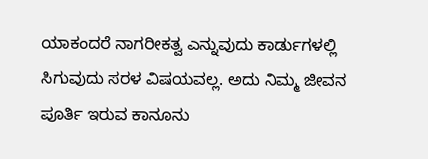ಯಾಕಂದರೆ ನಾಗರೀಕತ್ವ ಎನ್ನುವುದು ಕಾರ್ಡುಗಳಲ್ಲಿ ಸಿಗುವುದು ಸರಳ ವಿಷಯವಲ್ಲ. ಅದು ನಿಮ್ಮ ಜೀವನ ಪೂರ್ತಿ ಇರುವ ಕಾನೂನು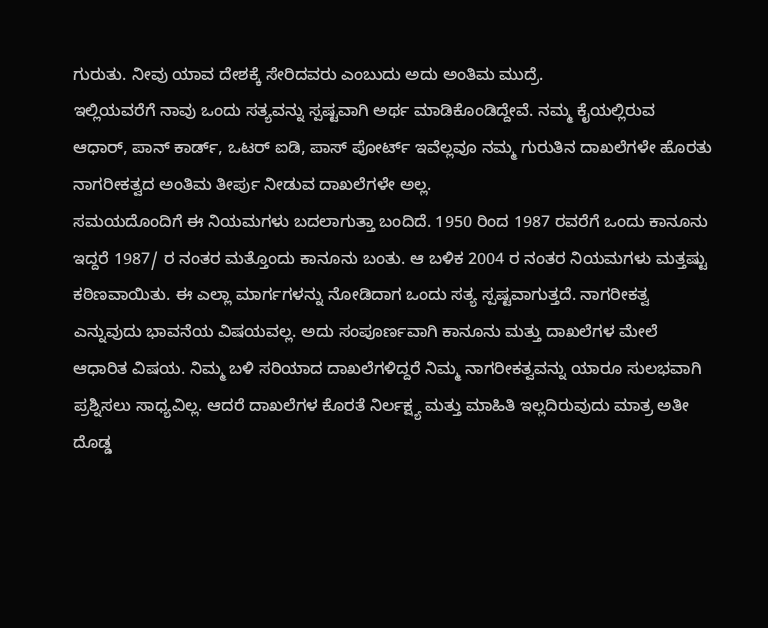ಗುರುತು. ನೀವು ಯಾವ ದೇಶಕ್ಕೆ ಸೇರಿದವರು ಎಂಬುದು ಅದು ಅಂತಿಮ ಮುದ್ರೆ.
ಇಲ್ಲಿಯವರೆಗೆ ನಾವು ಒಂದು ಸತ್ಯವನ್ನು ಸ್ಪಷ್ಟವಾಗಿ ಅರ್ಥ ಮಾಡಿಕೊಂಡಿದ್ದೇವೆ. ನಮ್ಮ ಕೈಯಲ್ಲಿರುವ ಆಧಾರ್, ಪಾನ್ ಕಾರ್ಡ್, ಒಟರ್ ಐಡಿ, ಪಾಸ್ ಪೋರ್ಟ್ ಇವೆಲ್ಲವೂ ನಮ್ಮ ಗುರುತಿನ ದಾಖಲೆಗಳೇ ಹೊರತು ನಾಗರೀಕತ್ವದ ಅಂತಿಮ ತೀರ್ಪು ನೀಡುವ ದಾಖಲೆಗಳೇ ಅಲ್ಲ.
ಸಮಯದೊಂದಿಗೆ ಈ ನಿಯಮಗಳು ಬದಲಾಗುತ್ತಾ ಬಂದಿದೆ. 1950 ರಿಂದ 1987 ರವರೆಗೆ ಒಂದು ಕಾನೂನು ಇದ್ದರೆ 1987/ ರ ನಂತರ ಮತ್ತೊಂದು ಕಾನೂನು ಬಂತು. ಆ ಬಳಿಕ 2004 ರ ನಂತರ ನಿಯಮಗಳು ಮತ್ತಷ್ಟು ಕಠಿಣವಾಯಿತು. ಈ ಎಲ್ಲಾ ಮಾರ್ಗಗಳನ್ನು ನೋಡಿದಾಗ ಒಂದು ಸತ್ಯ ಸ್ಪಷ್ಟವಾಗುತ್ತದೆ. ನಾಗರೀಕತ್ವ ಎನ್ನುವುದು ಭಾವನೆಯ ವಿಷಯವಲ್ಲ. ಅದು ಸಂಪೂರ್ಣವಾಗಿ ಕಾನೂನು ಮತ್ತು ದಾಖಲೆಗಳ ಮೇಲೆ ಆಧಾರಿತ ವಿಷಯ. ನಿಮ್ಮ ಬಳಿ ಸರಿಯಾದ ದಾಖಲೆಗಳಿದ್ದರೆ ನಿಮ್ಮ ನಾಗರೀಕತ್ವವನ್ನು ಯಾರೂ ಸುಲಭವಾಗಿ ಪ್ರಶ್ನಿಸಲು ಸಾಧ್ಯವಿಲ್ಲ. ಆದರೆ ದಾಖಲೆಗಳ ಕೊರತೆ ನಿರ್ಲಕ್ಷ್ಯ ಮತ್ತು ಮಾಹಿತಿ ಇಲ್ಲದಿರುವುದು ಮಾತ್ರ ಅತೀ ದೊಡ್ಡ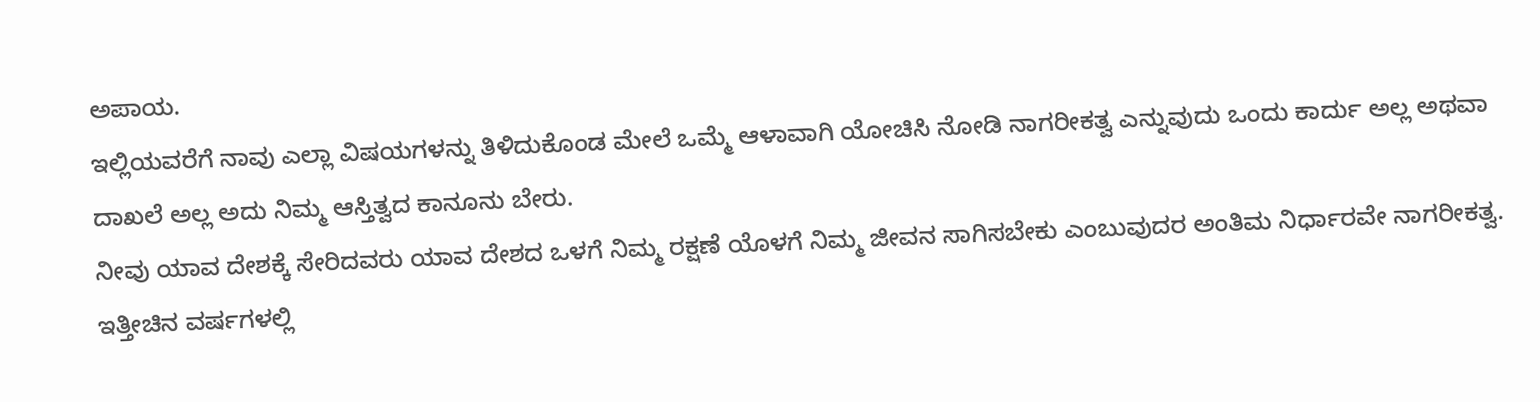ಅಪಾಯ.
ಇಲ್ಲಿಯವರೆಗೆ ನಾವು ಎಲ್ಲಾ ವಿಷಯಗಳನ್ನು ತಿಳಿದುಕೊಂಡ ಮೇಲೆ ಒಮ್ಮೆ ಆಳಾವಾಗಿ ಯೋಚಿಸಿ ನೋಡಿ ನಾಗರೀಕತ್ವ ಎನ್ನುವುದು ಒಂದು ಕಾರ್ದು ಅಲ್ಲ ಅಥವಾ ದಾಖಲೆ ಅಲ್ಲ ಅದು ನಿಮ್ಮ ಆಸ್ತಿತ್ವದ ಕಾನೂನು ಬೇರು.
ನೀವು ಯಾವ ದೇಶಕ್ಕೆ ಸೇರಿದವರು ಯಾವ ದೇಶದ ಒಳಗೆ ನಿಮ್ಮ ರಕ್ಷಣೆ ಯೊಳಗೆ ನಿಮ್ಮ ಜೀವನ ಸಾಗಿಸಬೇಕು ಎಂಬುವುದರ ಅಂತಿಮ ನಿರ್ಧಾರವೇ ನಾಗರೀಕತ್ವ.
ಇತ್ತೀಚಿನ ವರ್ಷಗಳಲ್ಲಿ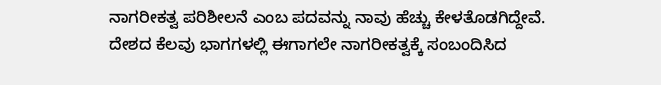ನಾಗರೀಕತ್ವ ಪರಿಶೀಲನೆ ಎಂಬ ಪದವನ್ನು ನಾವು ಹೆಚ್ಚು ಕೇಳತೊಡಗಿದ್ದೇವೆ.
ದೇಶದ ಕೆಲವು ಭಾಗಗಳಲ್ಲಿ ಈಗಾಗಲೇ ನಾಗರೀಕತ್ವಕ್ಕೆ ಸಂಬಂದಿಸಿದ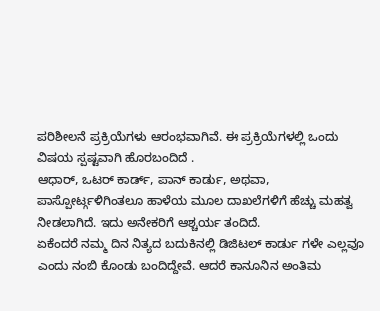ಪರಿಶೀಲನೆ ಪ್ರಕ್ರಿಯೆಗಳು ಆರಂಭವಾಗಿವೆ. ಈ ಪ್ರಕ್ರಿಯೆಗಳಲ್ಲಿ ಒಂದು ವಿಷಯ ಸ್ಪಷ್ಟವಾಗಿ ಹೊರಬಂದಿದೆ .
ಆಧಾರ್, ಒಟರ್ ಕಾರ್ಡ್, ಪಾನ್ ಕಾರ್ಡು, ಅಥವಾ, ಪಾಸ್ಪೋರ್ಟ್ಗಳಿಗಿಂತಲೂ ಹಾಳೆಯ ಮೂಲ ದಾಖಲೆಗಳಿಗೆ ಹೆಚ್ಚು ಮಹತ್ವ ನೀಡಲಾಗಿದೆ. ಇದು ಅನೇಕರಿಗೆ ಆಶ್ಚರ್ಯ ತಂದಿದೆ.
ಏಕೆಂದರೆ ನಮ್ಮ ದಿನ ನಿತ್ಯದ ಬದುಕಿನಲ್ಲಿ ಡಿಜಿಟಲ್ ಕಾರ್ಡು ಗಳೇ ಎಲ್ಲವೂ ಎಂದು ನಂಬಿ ಕೊಂಡು ಬಂದಿದ್ದೇವೆ. ಆದರೆ ಕಾನೂನಿನ ಅಂತಿಮ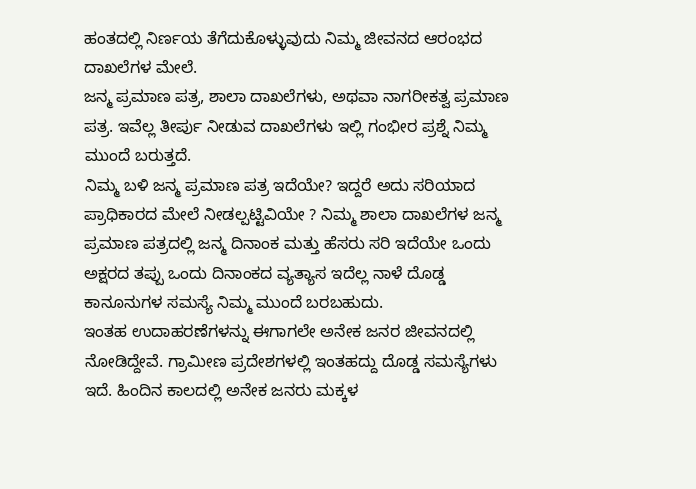ಹಂತದಲ್ಲಿ ನಿರ್ಣಯ ತೆಗೆದುಕೊಳ್ಳುವುದು ನಿಮ್ಮ ಜೀವನದ ಆರಂಭದ ದಾಖಲೆಗಳ ಮೇಲೆ.
ಜನ್ಮ ಪ್ರಮಾಣ ಪತ್ರ, ಶಾಲಾ ದಾಖಲೆಗಳು, ಅಥವಾ ನಾಗರೀಕತ್ವ ಪ್ರಮಾಣ ಪತ್ರ. ಇವೆಲ್ಲ ತೀರ್ಪು ನೀಡುವ ದಾಖಲೆಗಳು ಇಲ್ಲಿ ಗಂಭೀರ ಪ್ರಶ್ನೆ ನಿಮ್ಮ ಮುಂದೆ ಬರುತ್ತದೆ.
ನಿಮ್ಮ ಬಳಿ ಜನ್ಮ ಪ್ರಮಾಣ ಪತ್ರ ಇದೆಯೇ? ಇದ್ದರೆ ಅದು ಸರಿಯಾದ ಪ್ರಾಧಿಕಾರದ ಮೇಲೆ ನೀಡಲ್ಪಟ್ಟಿವಿಯೇ ? ನಿಮ್ಮ ಶಾಲಾ ದಾಖಲೆಗಳ ಜನ್ಮ ಪ್ರಮಾಣ ಪತ್ರದಲ್ಲಿ ಜನ್ಮ ದಿನಾಂಕ ಮತ್ತು ಹೆಸರು ಸರಿ ಇದೆಯೇ ಒಂದು ಅಕ್ಷರದ ತಪ್ಪು ಒಂದು ದಿನಾಂಕದ ವ್ಯತ್ಯಾಸ ಇದೆಲ್ಲ ನಾಳೆ ದೊಡ್ಡ ಕಾನೂನುಗಳ ಸಮಸ್ಯೆ ನಿಮ್ಮ ಮುಂದೆ ಬರಬಹುದು.
ಇಂತಹ ಉದಾಹರಣೆಗಳನ್ನು ಈಗಾಗಲೇ ಅನೇಕ ಜನರ ಜೀವನದಲ್ಲಿ ನೋಡಿದ್ದೇವೆ. ಗ್ರಾಮೀಣ ಪ್ರದೇಶಗಳಲ್ಲಿ ಇಂತಹದ್ದು ದೊಡ್ಡ ಸಮಸ್ಯೆಗಳು ಇದೆ. ಹಿಂದಿನ ಕಾಲದಲ್ಲಿ ಅನೇಕ ಜನರು ಮಕ್ಕಳ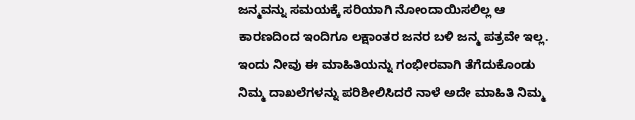ಜನ್ಮವನ್ನು ಸಮಯಕ್ಕೆ ಸರಿಯಾಗಿ ನೋಂದಾಯಿಸಲಿಲ್ಲ ಆ ಕಾರಣದಿಂದ ಇಂದಿಗೂ ಲಕ್ಷಾಂತರ ಜನರ ಬಳಿ ಜನ್ಮ ಪತ್ರವೇ ಇಲ್ಲ.
ಇಂದು ನೀವು ಈ ಮಾಹಿತಿಯನ್ನು ಗಂಭೀರವಾಗಿ ತೆಗೆದುಕೊಂಡು ನಿಮ್ಮ ದಾಖಲೆಗಳನ್ನು ಪರಿಶೀಲಿಸಿದರೆ ನಾಳೆ ಅದೇ ಮಾಹಿತಿ ನಿಮ್ಮ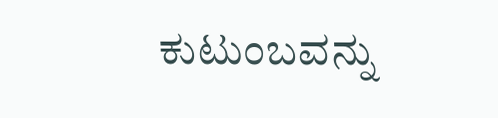ಕುಟುಂಬವನ್ನು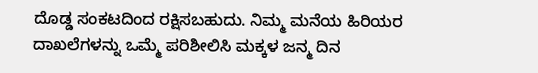ದೊಡ್ಡ ಸಂಕಟದಿಂದ ರಕ್ಷಿಸಬಹುದು. ನಿಮ್ಮ ಮನೆಯ ಹಿರಿಯರ ದಾಖಲೆಗಳನ್ನು ಒಮ್ಮೆ ಪರಿಶೀಲಿಸಿ ಮಕ್ಕಳ ಜನ್ಮ ದಿನ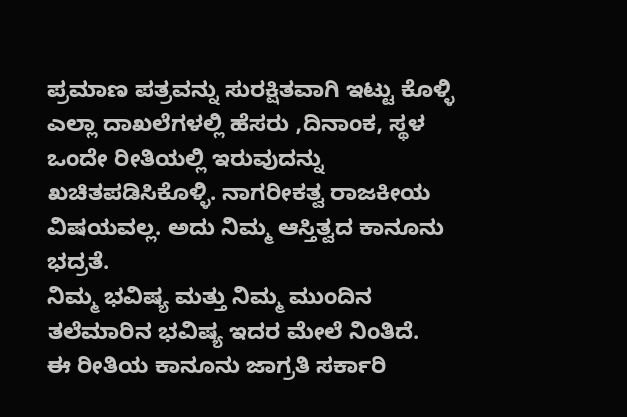ಪ್ರಮಾಣ ಪತ್ರವನ್ನು ಸುರಕ್ಷಿತವಾಗಿ ಇಟ್ಟು ಕೊಳ್ಳಿ ಎಲ್ಲಾ ದಾಖಲೆಗಳಲ್ಲಿ ಹೆಸರು ,ದಿನಾಂಕ, ಸ್ಥಳ ಒಂದೇ ರೀತಿಯಲ್ಲಿ ಇರುವುದನ್ನು ಖಚಿತಪಡಿಸಿಕೊಳ್ಳಿ. ನಾಗರೀಕತ್ವ ರಾಜಕೀಯ ವಿಷಯವಲ್ಲ. ಅದು ನಿಮ್ಮ ಆಸ್ತಿತ್ವದ ಕಾನೂನು ಭದ್ರತೆ.
ನಿಮ್ಮ ಭವಿಷ್ಯ ಮತ್ತು ನಿಮ್ಮ ಮುಂದಿನ ತಲೆಮಾರಿನ ಭವಿಷ್ಯ ಇದರ ಮೇಲೆ ನಿಂತಿದೆ.
ಈ ರೀತಿಯ ಕಾನೂನು ಜಾಗ್ರತಿ ಸರ್ಕಾರಿ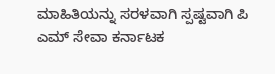ಮಾಹಿತಿಯನ್ನು ಸರಳವಾಗಿ ಸ್ಪಷ್ಟವಾಗಿ ಪಿ ಎಮ್ ಸೇವಾ ಕರ್ನಾಟಕ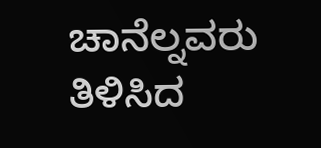ಚಾನೆಲ್ನವರು ತಿಳಿಸಿದ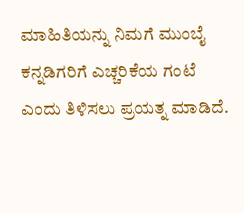ಮಾಹಿತಿಯನ್ನು ನಿಮಗೆ ಮುಂಬೈ ಕನ್ನಡಿಗರಿಗೆ ಎಚ್ಚರಿಕೆಯ ಗಂಟೆ ಎಂದು ತಿಳಿಸಲು ಪ್ರಯತ್ನ ಮಾಡಿದೆ.